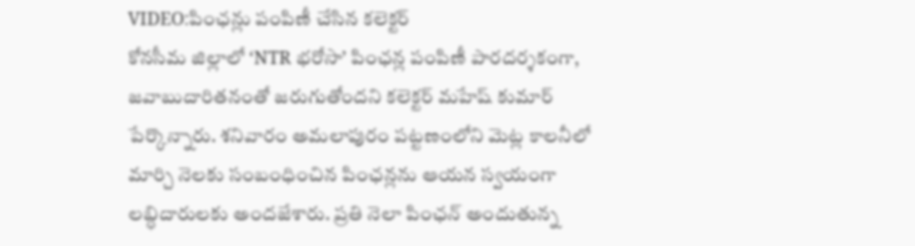VIDEO:పింఛన్లు పంపిణీ చేసిన కలెక్టర్
కోనసీమ జిల్లాలో ‘NTR భరోసా’ పింఛన్ల పంపిణీ పారదర్శకంగా, జవాబుదారితనంతో జరుగుతోందని కలెక్టర్ మహేష్ కుమార్ పేర్కొన్నారు. శనివారం అమలాపురం పట్టణంలోని మెట్ల కాలనీలో మార్చి నెలకు సంబంధించిన పింఛన్లను ఆయన స్వయంగా లబ్ధిదారులకు అందజేశారు. ప్రతి నెలా పింఛన్ అందుతున్న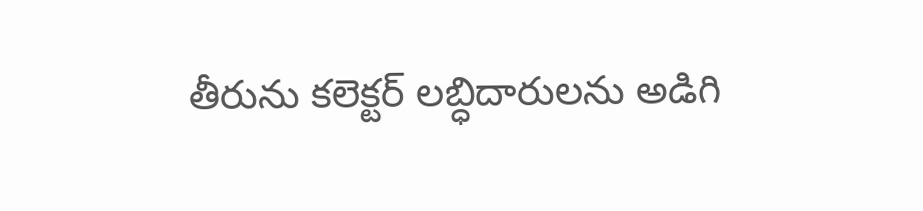తీరును కలెక్టర్ లబ్ధిదారులను అడిగి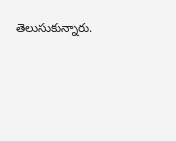తెలుసుకున్నారు.